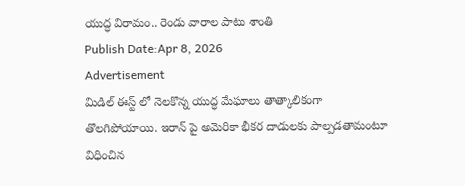యుద్ధ విరామం.. రెండు వారాల పాటు శాంతి
Publish Date:Apr 8, 2026
Advertisement
మిడిల్ ఈస్ట్ లో నెలకొన్న యుద్ధ మేఘాలు తాత్కాలికంగా తొలగిపోయాయి. ఇరాన్ పై అమెరికా భీకర దాడులకు పాల్పడతామంటూ విధించిన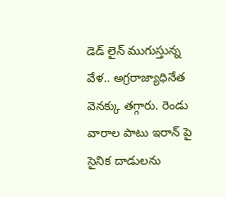డెడ్ లైన్ ముగుస్తున్న వేళ.. అగ్రరాజ్యాధినేత వెనక్కు తగ్గారు. రెండు వారాల పాటు ఇరాన్ పై సైనిక దాడులను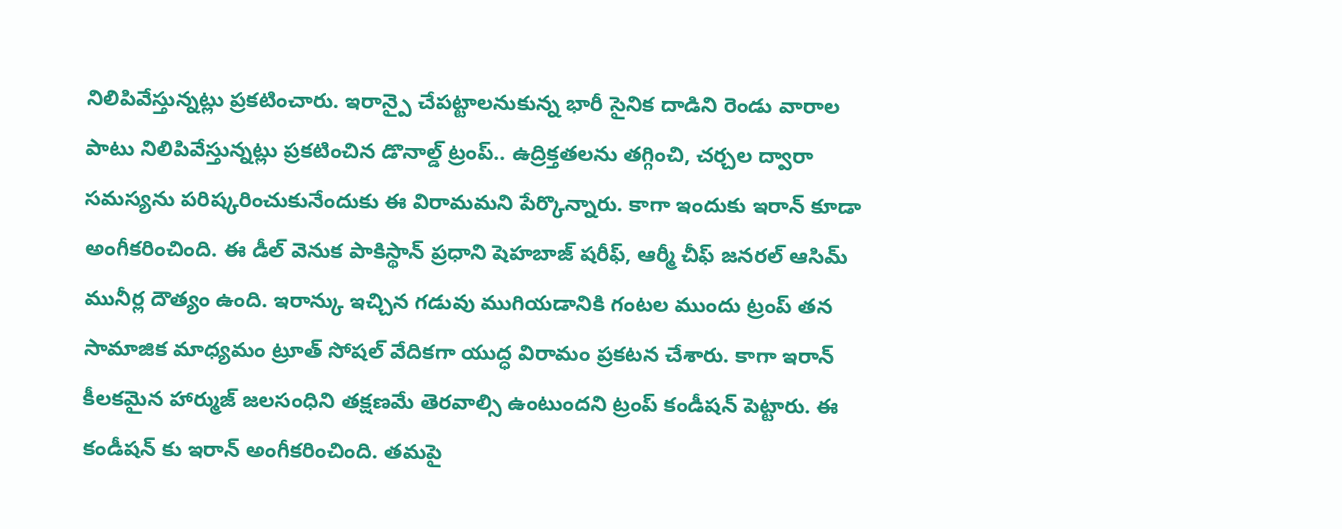నిలిపివేస్తున్నట్లు ప్రకటించారు. ఇరాన్పై చేపట్టాలనుకున్న భారీ సైనిక దాడిని రెండు వారాల పాటు నిలిపివేస్తున్నట్లు ప్రకటించిన డొనాల్డ్ ట్రంప్.. ఉద్రిక్తతలను తగ్గించి, చర్చల ద్వారా సమస్యను పరిష్కరించుకునేందుకు ఈ విరామమని పేర్కొన్నారు. కాగా ఇందుకు ఇరాన్ కూడా అంగీకరించింది. ఈ డీల్ వెనుక పాకిస్థాన్ ప్రధాని షెహబాజ్ షరీఫ్, ఆర్మీ చీఫ్ జనరల్ ఆసిమ్ మునీర్ల దౌత్యం ఉంది. ఇరాన్కు ఇచ్చిన గడువు ముగియడానికి గంటల ముందు ట్రంప్ తన సామాజిక మాధ్యమం ట్రూత్ సోషల్ వేదికగా యుద్ధ విరామం ప్రకటన చేశారు. కాగా ఇరాన్ కీలకమైన హార్ముజ్ జలసంధిని తక్షణమే తెరవాల్సి ఉంటుందని ట్రంప్ కండీషన్ పెట్టారు. ఈ కండీషన్ కు ఇరాన్ అంగీకరించింది. తమపై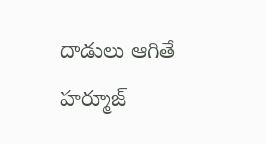దాడులు ఆగితే హర్మూజ్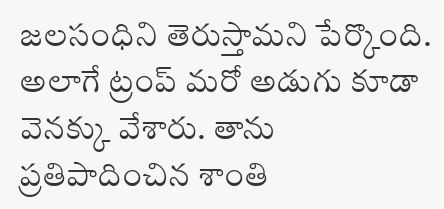జలసంధిని తెరుస్తామని పేర్కొంది. అలాగే ట్రంప్ మరో అడుగు కూడా వెనక్కు వేశారు. తాను ప్రతిపాదించిన శాంతి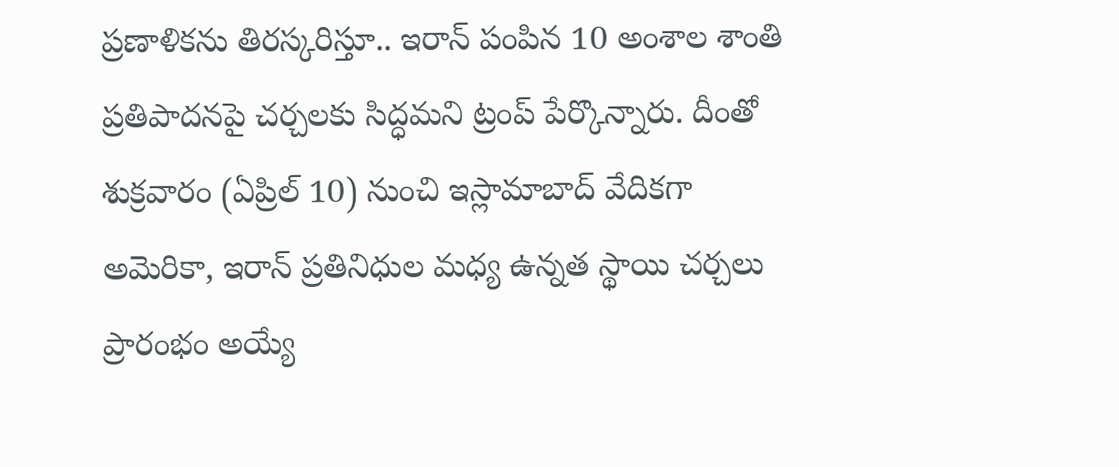ప్రణాళికను తిరస్కరిస్తూ.. ఇరాన్ పంపిన 10 అంశాల శాంతి ప్రతిపాదనపై చర్చలకు సిద్ధమని ట్రంప్ పేర్కొన్నారు. దీంతో శుక్రవారం (ఏప్రిల్ 10) నుంచి ఇస్లామాబాద్ వేదికగా అమెరికా, ఇరాన్ ప్రతినిధుల మధ్య ఉన్నత స్థాయి చర్చలు ప్రారంభం అయ్యే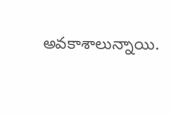అవకాశాలున్నాయి.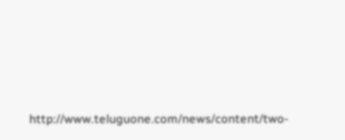http://www.teluguone.com/news/content/two-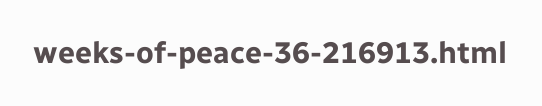weeks-of-peace-36-216913.html